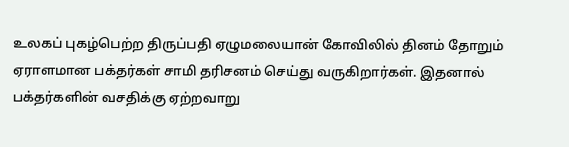உலகப் புகழ்பெற்ற திருப்பதி ஏழுமலையான் கோவிலில் தினம் தோறும் ஏராளமான பக்தர்கள் சாமி தரிசனம் செய்து வருகிறார்கள். இதனால் பக்தர்களின் வசதிக்கு ஏற்றவாறு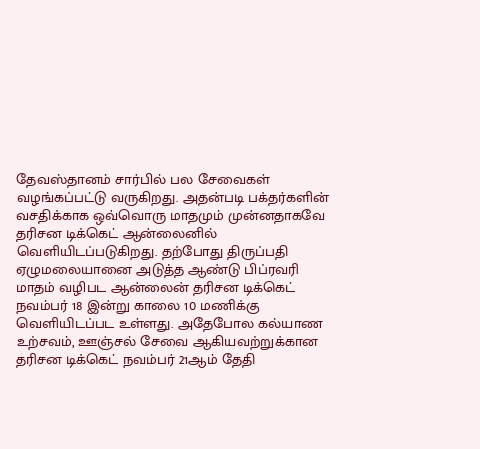தேவஸ்தானம் சார்பில் பல சேவைகள் வழங்கப்பட்டு வருகிறது. அதன்படி பக்தர்களின் வசதிக்காக ஒவ்வொரு மாதமும் முன்னதாகவே தரிசன டிக்கெட் ஆன்லைனில் வெளியிடப்படுகிறது. தற்போது திருப்பதி ஏழுமலையானை அடுத்த ஆண்டு பிப்ரவரி மாதம் வழிபட ஆன்லைன் தரிசன டிக்கெட் நவம்பர் 18 இன்று காலை 10 மணிக்கு வெளியிடப்பட உள்ளது. அதேபோல கல்யாண உற்சவம், ஊஞ்சல் சேவை ஆகியவற்றுக்கான தரிசன டிக்கெட் நவம்பர் 21ஆம் தேதி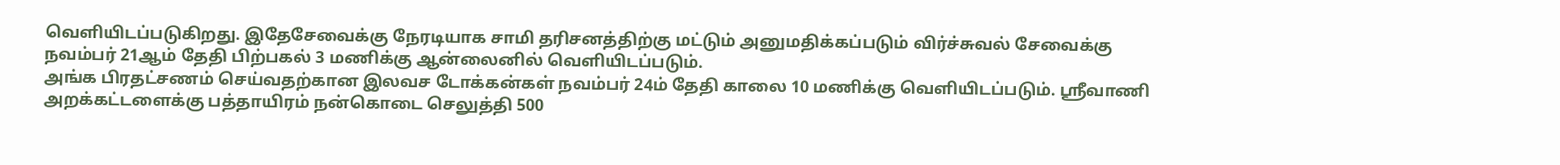வெளியிடப்படுகிறது. இதேசேவைக்கு நேரடியாக சாமி தரிசனத்திற்கு மட்டும் அனுமதிக்கப்படும் விர்ச்சுவல் சேவைக்கு நவம்பர் 21ஆம் தேதி பிற்பகல் 3 மணிக்கு ஆன்லைனில் வெளியிடப்படும்.
அங்க பிரதட்சணம் செய்வதற்கான இலவச டோக்கன்கள் நவம்பர் 24ம் தேதி காலை 10 மணிக்கு வெளியிடப்படும். ஸ்ரீவாணி அறக்கட்டளைக்கு பத்தாயிரம் நன்கொடை செலுத்தி 500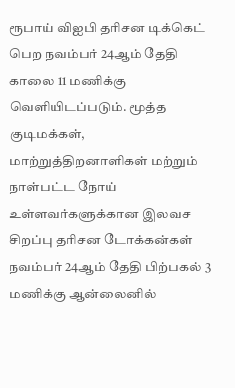ரூபாய் விஐபி தரிசன டிக்கெட் பெற நவம்பர் 24ஆம் தேதி காலை 11 மணிக்கு வெளியிடப்படும். மூத்த குடிமக்கள், மாற்றுத்திறனாளிகள் மற்றும் நாள்பட்ட நோய் உள்ளவர்களுக்கான இலவச சிறப்பு தரிசன டோக்கன்கள் நவம்பர் 24ஆம் தேதி பிற்பகல் 3 மணிக்கு ஆன்லைனில்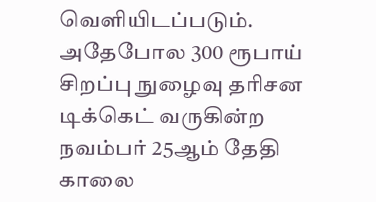வெளியிடப்படும். அதேபோல 300 ரூபாய் சிறப்பு நுழைவு தரிசன டிக்கெட் வருகின்ற நவம்பர் 25ஆம் தேதி காலை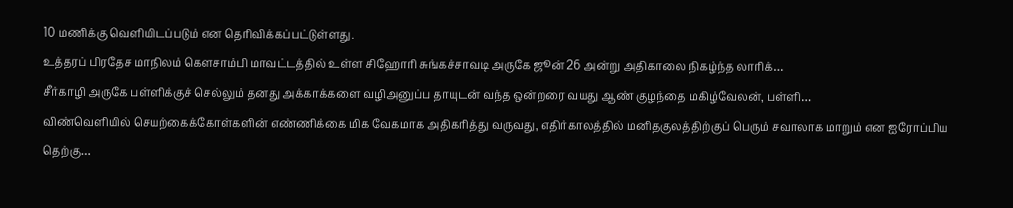10 மணிக்கு வெளியிடப்படும் என தெரிவிக்கப்பட்டுள்ளது.
உத்தரப் பிரதேச மாநிலம் கௌசாம்பி மாவட்டத்தில் உள்ள சிஹோரி சுங்கச்சாவடி அருகே ஜூன் 26 அன்று அதிகாலை நிகழ்ந்த லாரிக்…
சீர்காழி அருகே பள்ளிக்குச் செல்லும் தனது அக்காக்களை வழிஅனுப்ப தாயுடன் வந்த ஒன்றரை வயது ஆண் குழந்தை மகிழ்வேலன், பள்ளி…
விண்வெளியில் செயற்கைக்கோள்களின் எண்ணிக்கை மிக வேகமாக அதிகரித்து வருவது, எதிர்காலத்தில் மனிதகுலத்திற்குப் பெரும் சவாலாக மாறும் என ஐரோப்பிய தெற்கு…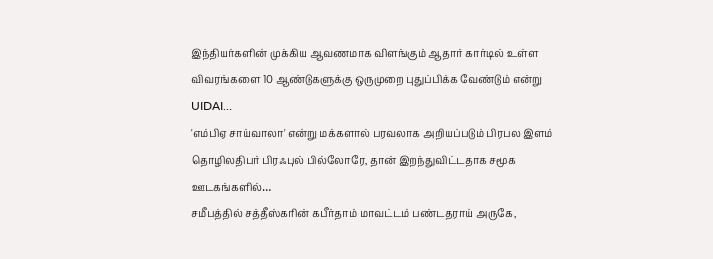இந்தியர்களின் முக்கிய ஆவணமாக விளங்கும் ஆதார் கார்டில் உள்ள விவரங்களை 10 ஆண்டுகளுக்கு ஒருமுறை புதுப்பிக்க வேண்டும் என்று UIDAI…
'எம்பிஏ சாய்வாலா' என்று மக்களால் பரவலாக அறியப்படும் பிரபல இளம் தொழிலதிபர் பிரஃபுல் பில்லோரே, தான் இறந்துவிட்டதாக சமூக ஊடகங்களில்…
சமீபத்தில் சத்தீஸ்கரின் கபீர்தாம் மாவட்டம் பண்டதராய் அருகே,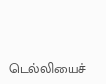டெல்லியைச்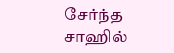சேர்ந்த சாஹில்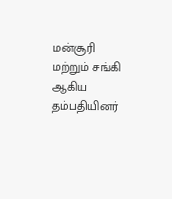மன்சூரி மற்றும் சங்கி ஆகிய தம்பதியினர்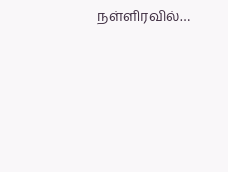நள்ளிரவில்…